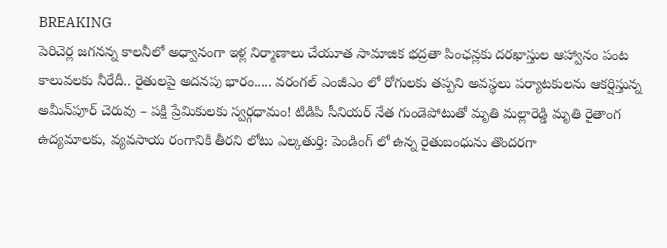BREAKING
పెరిచెర్ల జగనన్న కాలనీలో అధ్వానంగా ఇళ్ల నిర్మాణాలు చేయూత సామాజిక భద్రతా పింఛన్లకు దరఖాస్తుల ఆహ్వానం పంట కాలువలకు నీరేదీ.. రైతులపై అదనపు భారం..... వరంగల్ ఎంజీఎం లో రోగులకు తప్పని అవస్థలు పర్యాటకులను ఆకర్షిస్తున్న అమీన్‌పూర్ చెరువు – పక్షి ప్రేమికులకు స్వర్గధామం! టిడిపి సీనియర్ నేత గుండెపోటుతో మృతి మల్లారెడ్డి మృతి రైతాంగ ఉద్యమాలకు, వ్యవసాయ రంగానికి తీరని లోటు ఎల్కతుర్తి: పెండింగ్ లో ఉన్న రైతుబంధును తొందరగా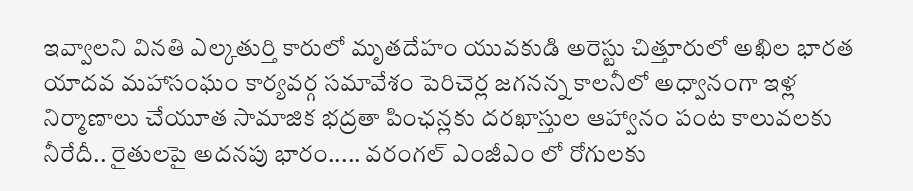ఇవ్వాలని వినతి ఎల్కతుర్తి కారులో మృతదేహం యువకుడి అరెస్టు చిత్తూరులో అఖిల భారత యాదవ మహాసంఘం కార్యవర్గ సమావేశం పెరిచెర్ల జగనన్న కాలనీలో అధ్వానంగా ఇళ్ల నిర్మాణాలు చేయూత సామాజిక భద్రతా పింఛన్లకు దరఖాస్తుల ఆహ్వానం పంట కాలువలకు నీరేదీ.. రైతులపై అదనపు భారం..... వరంగల్ ఎంజీఎం లో రోగులకు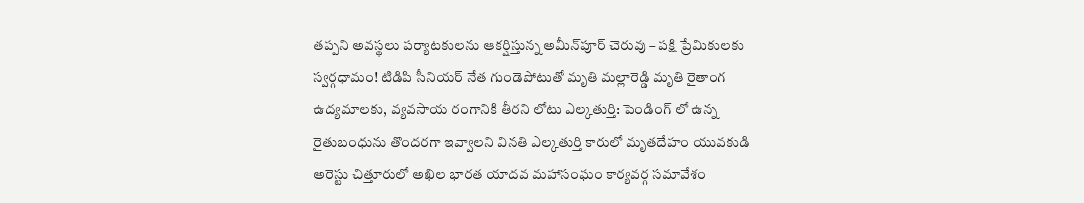తప్పని అవస్థలు పర్యాటకులను ఆకర్షిస్తున్న అమీన్‌పూర్ చెరువు – పక్షి ప్రేమికులకు స్వర్గధామం! టిడిపి సీనియర్ నేత గుండెపోటుతో మృతి మల్లారెడ్డి మృతి రైతాంగ ఉద్యమాలకు, వ్యవసాయ రంగానికి తీరని లోటు ఎల్కతుర్తి: పెండింగ్ లో ఉన్న రైతుబంధును తొందరగా ఇవ్వాలని వినతి ఎల్కతుర్తి కారులో మృతదేహం యువకుడి అరెస్టు చిత్తూరులో అఖిల భారత యాదవ మహాసంఘం కార్యవర్గ సమావేశం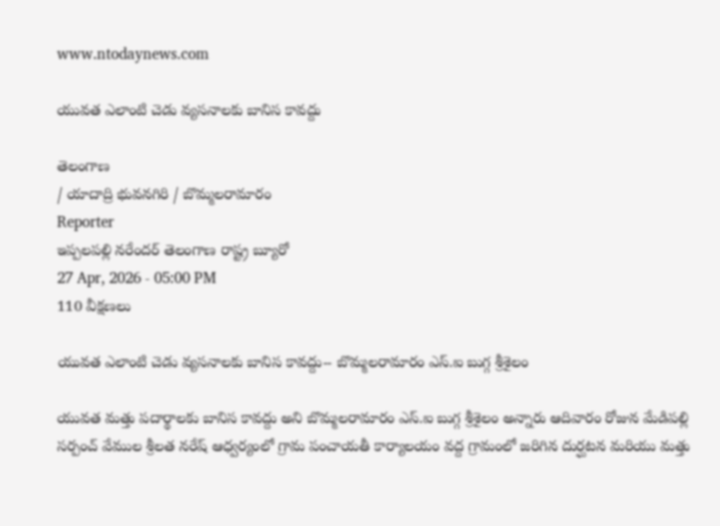www.ntodaynews.com

యువత ఎలాంటి చెడు వ్యసనాలకు బానిస కావద్దు

తెలంగాణ
/ యాదాద్రి భువనగిరి / బొమ్మలరామారం
Reporter
ఇప్పలపల్లి నరేందర్ తెలంగాణ రాష్ట్ర బ్యూరో
27 Apr, 2026 - 05:00 PM
110 వీక్షణలు

యువత ఎలాంటి చెడు వ్యసనాలకు బానిస కావద్దు-- బొమ్మలరామారం ఎస్.ఐ బుగ్గ శ్రీశైలం

యువత మత్తు పదార్థాలకు బానిస కావద్దు అని బొమ్మలరామారం ఎస్.ఐ బుగ్గ శ్రీశైలం అన్నారు ఆదివారం రోజున మేడిపల్లి సర్పంచ్ వేముల శ్రీలత నరేష్ ఆధ్వర్యంలో గ్రామ పంచాయతీ కార్యాలయం వద్ద గ్రామంలో జరిగిన దుర్ఘటన మరియు మత్తు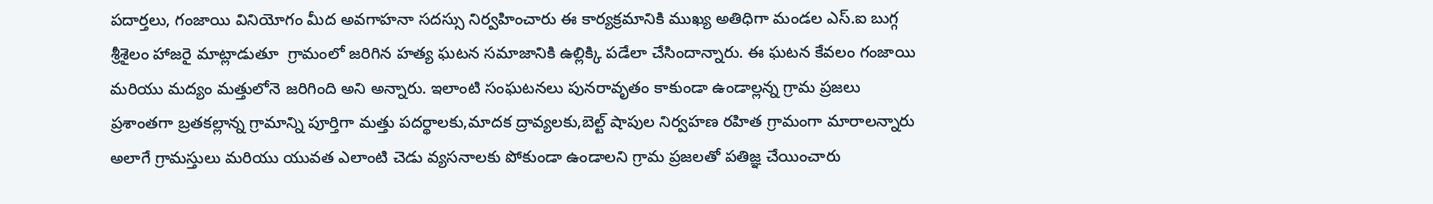పదార్తలు, గంజాయి వినియోగం మీద అవగాహనా సదస్సు నిర్వహించారు ఈ కార్యక్రమానికి ముఖ్య అతిధిగా మండల ఎస్.ఐ బుగ్గ శ్రీశైలం హాజరై మాట్లాడుతూ  గ్రామంలో జరిగిన హత్య ఘటన సమాజానికి ఉల్లిక్కి పడేలా చేసిందాన్నారు. ఈ ఘటన కేవలం గంజాయి మరియు మద్యం మత్తులోనె జరిగింది అని అన్నారు. ఇలాంటి సంఘటనలు పునరావృతం కాకుండా ఉండాల్లన్న గ్రామ ప్రజలు ప్రశాంతగా బ్రతకల్లాన్న గ్రామాన్ని పూర్తిగా మత్తు పదర్థాలకు,మాదక ద్రావ్యలకు,బెల్ట్ షాపుల నిర్వహణ రహిత గ్రామంగా మారాలన్నారు అలాగే గ్రామస్తులు మరియు యువత ఎలాంటి చెడు వ్యసనాలకు పోకుండా ఉండాలని గ్రామ ప్రజలతో పతిజ్ఞ చేయించారు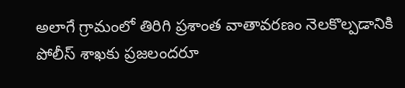అలాగే గ్రామంలో తిరిగి ప్రశాంత వాతావరణం నెలకొల్పడానికి పోలీస్ శాఖకు ప్రజలందరూ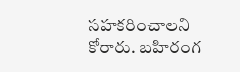సహకరించాలని కోరారు. బహిరంగ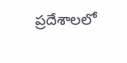ప్రదేశాలలో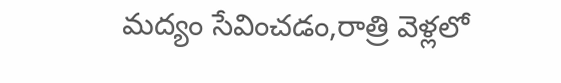మద్యం సేవించడం,రాత్రి వెళ్లలో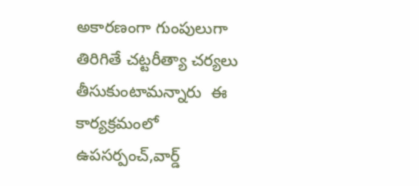అకారణంగా గుంపులుగా తిరిగితే చట్టరీత్యా చర్యలు తీసుకుంటామన్నారు  ఈ కార్యక్రమంలో ఉపసర్పంచ్,వార్డ్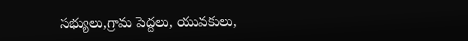సభ్యులు,గ్రామ పెద్దలు, యువకులు,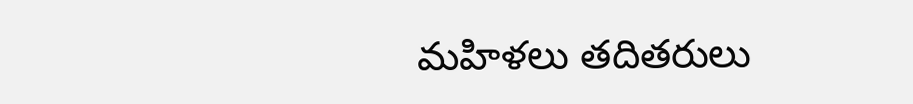మహిళలు తదితరులు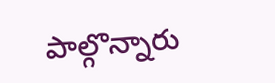పాల్గొన్నారు